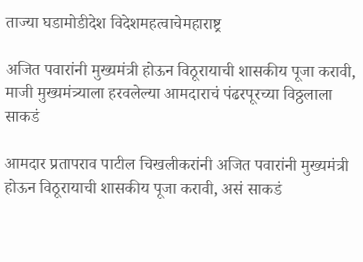ताज्या घडामोडीदेश विदेशमहत्वाचेमहाराष्ट्र

अजित पवारांनी मुख्यमंत्री होऊन विठूरायाची शासकीय पूजा करावी, माजी मुख्यमंत्र्याला हरवलेल्या आमदाराचं पंढरपूरच्या विठ्ठलाला साकडं

आमदार प्रतापराव पाटील चिखलीकरांनी अजित पवारांनी मुख्यमंत्री होऊन विठूरायाची शासकीय पूजा करावी, असं साकडं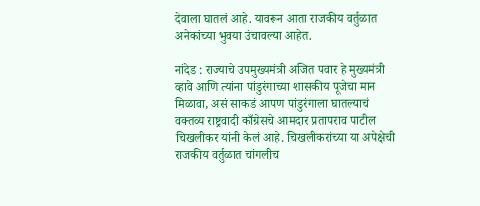देवाला घातलं आहे. यावरून आता राजकीय वर्तुळात अनेकांच्या भुवया उंचावल्या आहेत.

नांदेड : राज्याचे उपमुख्यमंत्री अजित पवार हे मुख्यमंत्री व्हावे आणि त्यांना पांडुरंगाच्या शासकीय पूजेचा मान मिळावा, असं साकडं आपण पांडुरंगाला घातल्याचं वक्तव्य राष्ट्रवादी काँग्रेसचे आमदार प्रतापराव पाटील चिखलीकर यांनी केलं आहे. चिखलीकरांच्या या अपेक्षेची राजकीय वर्तुळात चांगलीच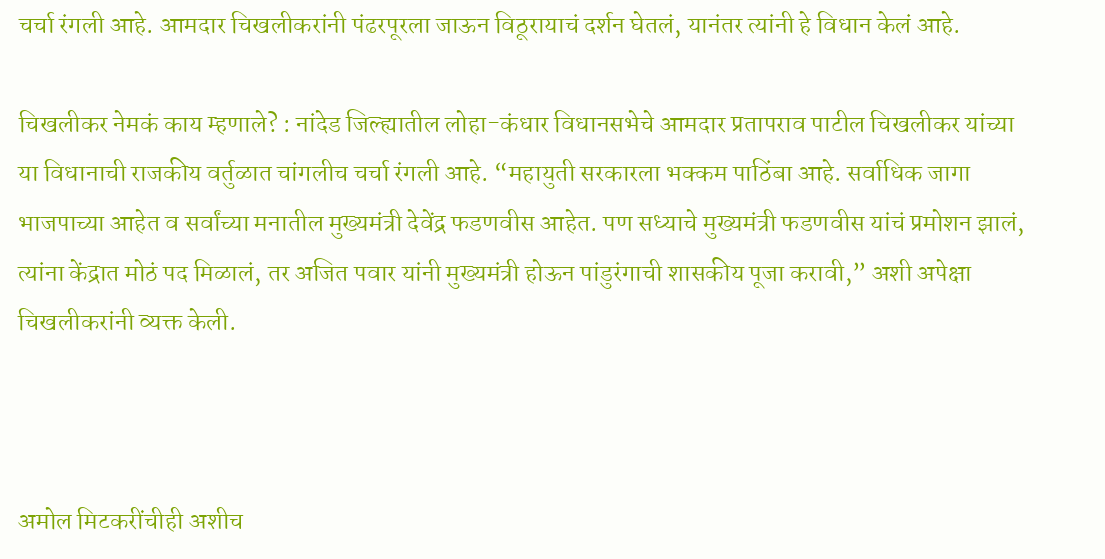चर्चा रंगली आहे. आमदार चिखलीकरांनी पंढरपूरला जाऊन विठूरायाचं दर्शन घेतलं, यानंतर त्यांनी हे विधान केलं आहे.

चिखलीकर नेमकं काय म्हणाले? : नांदेड जिल्ह्यातील लोहा-कंधार विधानसभेचे आमदार प्रतापराव पाटील चिखलीकर यांच्या या विधानाची राजकीय वर्तुळात चांगलीच चर्चा रंगली आहे. “महायुती सरकारला भक्कम पाठिंबा आहे. सर्वाधिक जागा भाजपाच्या आहेत व सर्वांच्या मनातील मुख्यमंत्री देवेंद्र फडणवीस आहेत. पण सध्याचे मुख्यमंत्री फडणवीस यांचं प्रमोशन झालं, त्यांना केंद्रात मोठं पद मिळालं, तर अजित पवार यांनी मुख्यमंत्री होऊन पांडुरंगाची शासकीय पूजा करावी,” अशी अपेक्षा चिखलीकरांनी व्यक्त केली.



अमोल मिटकरींचीही अशीच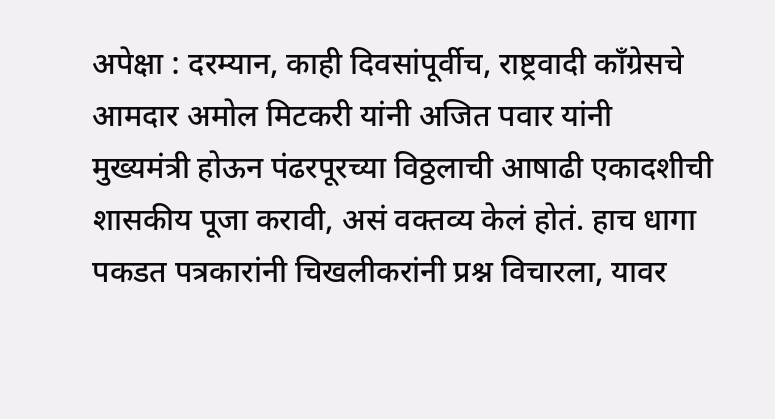अपेक्षा : दरम्यान, काही दिवसांपूर्वीच, राष्ट्रवादी काँग्रेसचे आमदार अमोल मिटकरी यांनी अजित पवार यांनी मुख्यमंत्री होऊन पंढरपूरच्या विठ्ठलाची आषाढी एकादशीची शासकीय पूजा करावी, असं वक्तव्य केलं होतं. हाच धागा पकडत पत्रकारांनी चिखलीकरांनी प्रश्न विचारला, यावर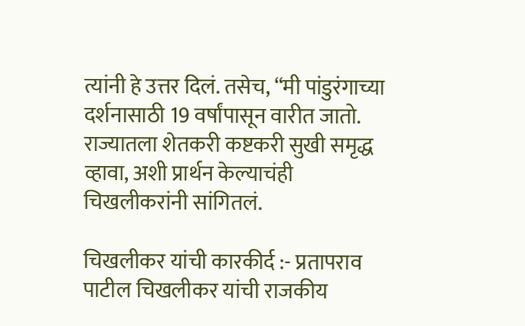त्यांनी हे उत्तर दिलं. तसेच, “मी पांडुरंगाच्या दर्शनासाठी 19 वर्षांपासून वारीत जातो. राज्यातला शेतकरी कष्टकरी सुखी समृद्ध व्हावा, अशी प्रार्थन केल्याचंही चिखलीकरांनी सांगितलं.

चिखलीकर यांची कारकीर्द :- प्रतापराव पाटील चिखलीकर यांची राजकीय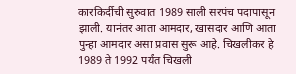कारकिर्दीची सुरुवात 1989 साली सरपंच पदापासून झाली. यानंतर आता आमदार, खासदार आणि आता पुन्हा आमदार असा प्रवास सुरू आहे. चिखलीकर हे 1989 ते 1992 पर्यंत चिखली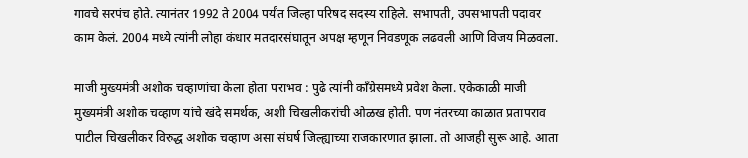गावचे सरपंच होते. त्यानंतर 1992 ते 2004 पर्यंत जिल्हा परिषद सदस्य राहिले. सभापती, उपसभापती पदावर काम केलं. 2004 मध्ये त्यांनी लोहा कंधार मतदारसंघातून अपक्ष म्हणून निवडणूक लढवली आणि विजय मिळवला.

माजी मुख्यमंत्री अशोक चव्हाणांचा केला होता पराभव : पुढे त्यांनी काँग्रेसमध्ये प्रवेश केला. एकेकाळी माजी मुख्यमंत्री अशोक चव्हाण यांचे खंदे समर्थक, अशी चिखलीकरांची ओळख होती. पण नंतरच्या काळात प्रतापराव पाटील चिखलीकर विरुद्ध अशोक चव्हाण असा संघर्ष जिल्ह्याच्या राजकारणात झाला. तो आजही सुरू आहे. आता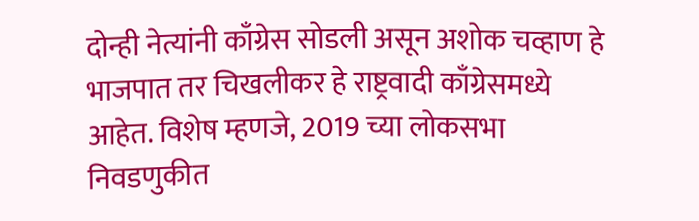दोन्ही नेत्यांनी काँग्रेस सोडली असून अशोक चव्हाण हे भाजपात तर चिखलीकर हे राष्ट्रवादी काँग्रेसमध्ये आहेत. विशेष म्हणजे, 2019 च्या लोकसभा निवडणुकीत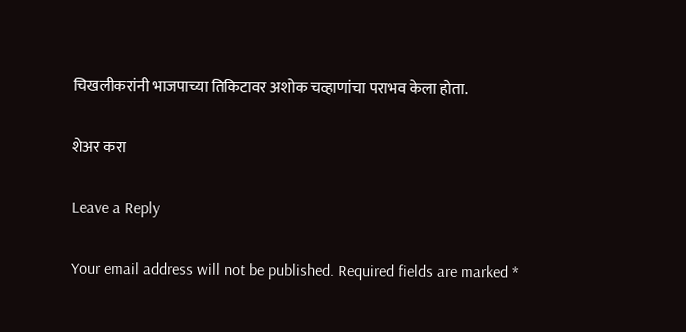चिखलीकरांनी भाजपाच्या तिकिटावर अशोक चव्हाणांचा पराभव केला होता.

शेअर करा

Leave a Reply

Your email address will not be published. Required fields are marked *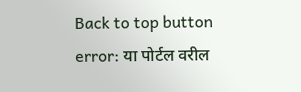Back to top button
error: या पोर्टल वरील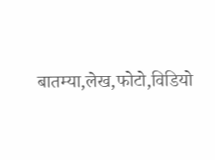बातम्या,लेख,फोटो,विडियो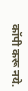कॉपी करू नये.